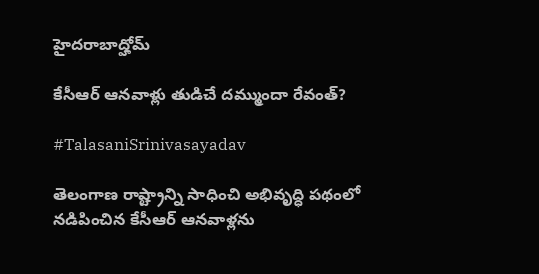హైదరాబాద్హోమ్

కేసీఆర్ ఆనవాళ్లు తుడిచే దమ్ముందా రేవంత్?

#TalasaniSrinivasayadav

తెలంగాణ రాష్ట్రాన్ని సాధించి అభివృద్ధి పథంలో నడిపించిన కేసీఆర్ ఆనవాళ్లను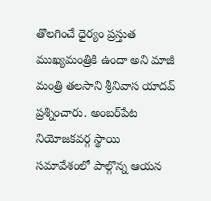తొలగించే ధైర్యం ప్రస్తుత ముఖ్యమంత్రికి ఉందా అని మాజీ మంత్రి తలసాని శ్రీనివాస యాదవ్ ప్రశ్నించారు. అంబర్‌పేట నియోజకవర్గ స్థాయి సమావేశంలో పాల్గొన్న ఆయన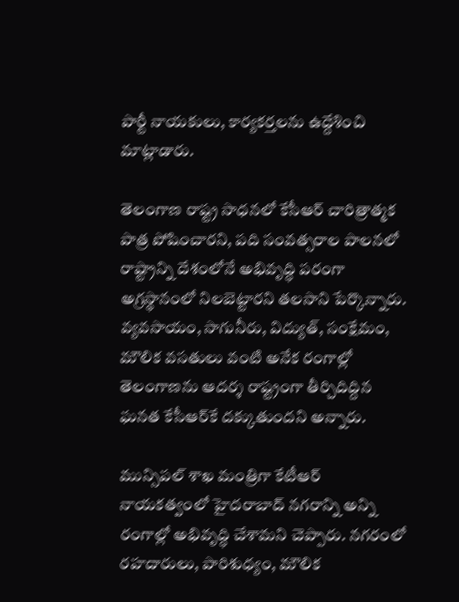పార్టీ నాయకులు, కార్యకర్తలను ఉద్దేశించి మాట్లాడారు.

తెలంగాణ రాష్ట్ర సాధనలో కేసీఆర్ చారిత్రాత్మక పాత్ర పోషించారని, పది సంవత్సరాల పాలనలో రాష్ట్రాన్ని దేశంలోనే అభివృద్ధి పరంగా అగ్రస్థానంలో నిలబెట్టారని తలసాని పేర్కొన్నారు. వ్యవసాయం, సాగునీరు, విద్యుత్, సంక్షేమం, మౌలిక వసతులు వంటి అనేక రంగాల్లో తెలంగాణను ఆదర్శ రాష్ట్రంగా తీర్చిదిద్దిన ఘనత కేసీఆర్‌కే దక్కుతుందని అన్నారు.

మున్సిపల్ శాఖ మంత్రిగా కేటీఆర్ నాయకత్వంలో హైదరాబాద్ నగరాన్ని అన్ని రంగాల్లో అభివృద్ధి చేశామని చెప్పారు. నగరంలో రహదారులు, పారిశుధ్యం, మౌలిక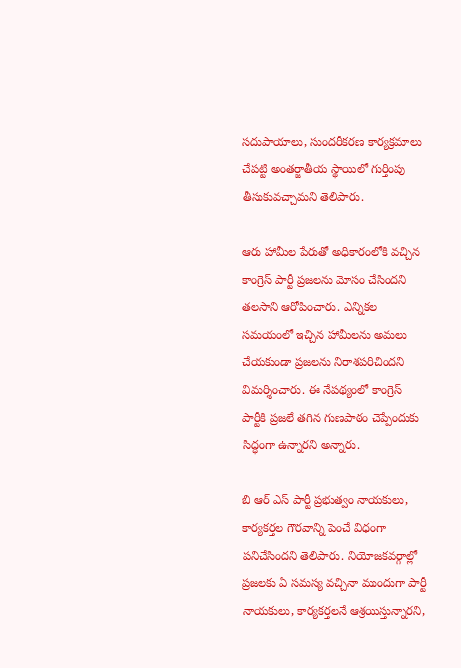సదుపాయాలు, సుందరీకరణ కార్యక్రమాలు చేపట్టి అంతర్జాతీయ స్థాయిలో గుర్తింపు తీసుకువచ్చామని తెలిపారు.

ఆరు హామీల పేరుతో అధికారంలోకి వచ్చిన కాంగ్రెస్ పార్టీ ప్రజలను మోసం చేసిందని తలసాని ఆరోపించారు. ఎన్నికల సమయంలో ఇచ్చిన హామీలను అమలు చేయకుండా ప్రజలను నిరాశపరిచిందని విమర్శించారు. ఈ నేపథ్యంలో కాంగ్రెస్ పార్టీకి ప్రజలే తగిన గుణపాఠం చెప్పేందుకు సిద్ధంగా ఉన్నారని అన్నారు.

బి ఆర్ ఎస్ పార్టీ ప్రభుత్వం నాయకులు, కార్యకర్తల గౌరవాన్ని పెంచే విధంగా పనిచేసిందని తెలిపారు. నియోజకవర్గాల్లో ప్రజలకు ఏ సమస్య వచ్చినా ముందుగా పార్టీ నాయకులు, కార్యకర్తలనే ఆశ్రయిస్తున్నారని,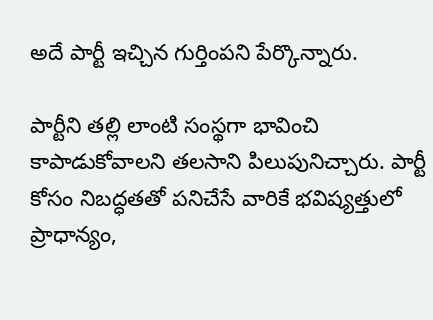అదే పార్టీ ఇచ్చిన గుర్తింపని పేర్కొన్నారు.

పార్టీని తల్లి లాంటి సంస్థగా భావించి కాపాడుకోవాలని తలసాని పిలుపునిచ్చారు. పార్టీ కోసం నిబద్ధతతో పనిచేసే వారికే భవిష్యత్తులో ప్రాధాన్యం,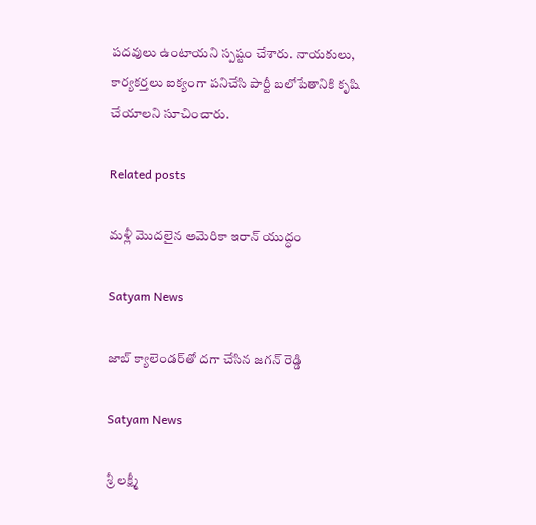పదవులు ఉంటాయని స్పష్టం చేశారు. నాయకులు, కార్యకర్తలు ఐక్యంగా పనిచేసి పార్టీ బలోపేతానికి కృషి చేయాలని సూచించారు.

Related posts

మళ్లీ మొదలైన అమెరికా ఇరాన్ యుద్ధం

Satyam News

జాబ్ క్యాలెండర్‌తో దగా చేసిన జగన్ రెడ్డి

Satyam News

శ్రీ ల‌క్ష్మీ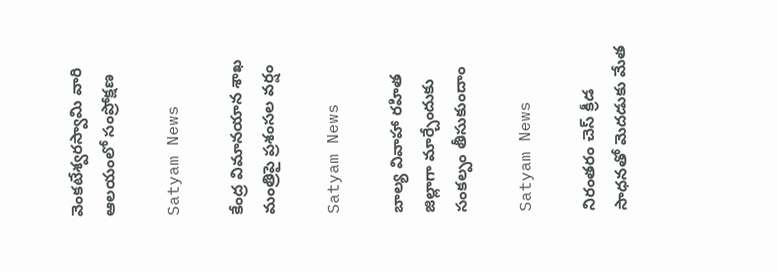వెంక‌టేశ్వ‌ర‌స్వామి వారి ఆల‌యంలో సంప్రోక్షణ

Satyam News

కేంద్ర విమానయాన శాఖ మంత్రిపై ప్రశంసల వర్షం

Satyam News

బాల్య వివాహా రహిత జిల్లాగా మార్చేందుకు సంకల్పం తీసుకుందాం

Satyam News

నిరంతరం చెస్ క్రీడ సాధనతో మెదడుకు మేత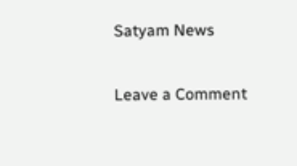Satyam News

Leave a Comment